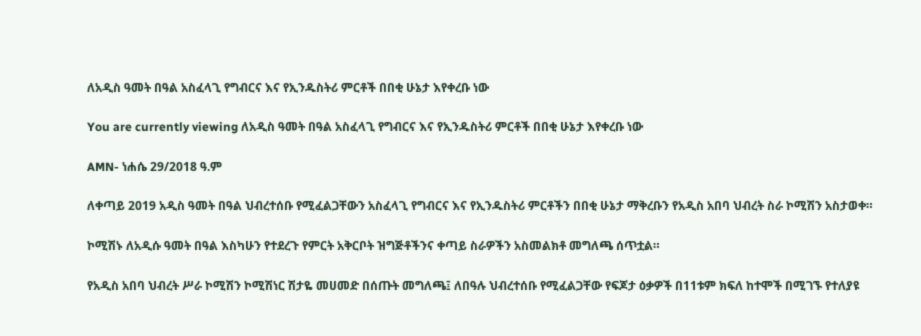ለአዲስ ዓመት በዓል አስፈላጊ የግብርና እና የኢንዱስትሪ ምርቶች በበቂ ሁኔታ እየቀረቡ ነው

You are currently viewing ለአዲስ ዓመት በዓል አስፈላጊ የግብርና እና የኢንዱስትሪ ምርቶች በበቂ ሁኔታ እየቀረቡ ነው

AMN- ነሐሴ 29/2018 ዓ.ም

ለቀጣይ 2019 አዲስ ዓመት በዓል ህብረተሰቡ የሚፈልጋቸውን አስፈላጊ የግብርና እና የኢንዱስትሪ ምርቶችን በበቂ ሁኔታ ማቅረቡን የአዲስ አበባ ህብረት ስራ ኮሚሽን አስታወቀ።

ኮሚሽኑ ለአዲሱ ዓመት በዓል እስካሁን የተደረጉ የምርት አቅርቦት ዝግጅቶችንና ቀጣይ ስራዎችን አስመልክቶ መግለጫ ሰጥቷል።

የአዲስ አበባ ህብረት ሥራ ኮሚሽን ኮሚሽነር ሽታዬ መሀመድ በሰጡት መግለጫ፤ ለበዓሉ ህብረተሰቡ የሚፈልጋቸው የፍጆታ ዕቃዎች በ11ቱም ክፍለ ከተሞች በሚገኙ የተለያዩ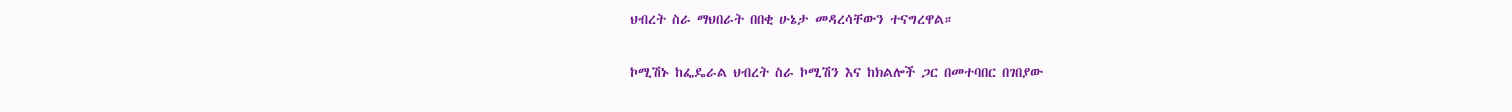ህብረት ስራ ማህበራት በበቂ ሁኔታ መዳረሳቸውን ተናግረዋል።

ኮሚሽኑ ከፌዴራል ህብረት ስራ ኮሚሽን እና ከክልሎች ጋር በመተባበር በገበያው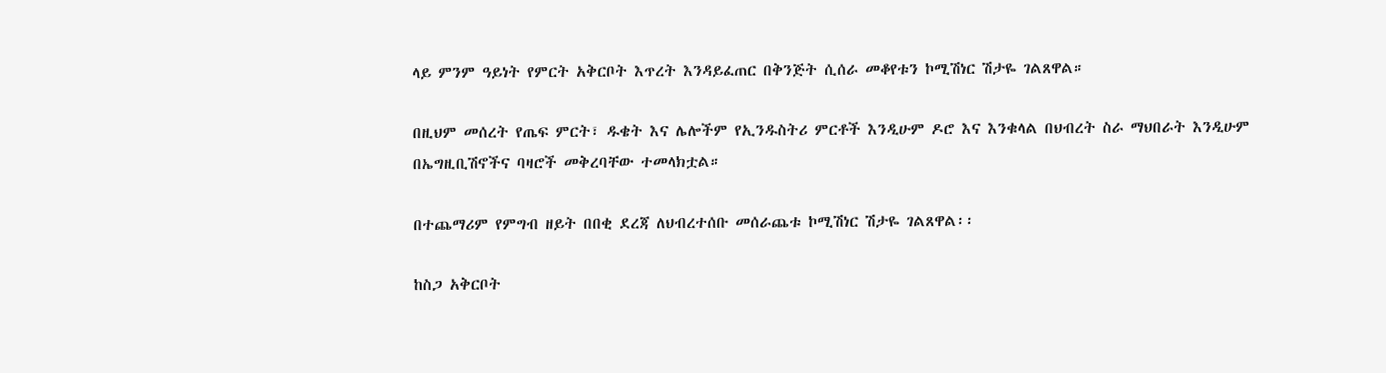ላይ ምንም ዓይነት የምርት አቅርቦት እጥረት እንዳይፈጠር በቅንጅት ሲሰራ መቆየቱን ኮሚሽነር ሽታዬ ገልጸዋል።

በዚህም መሰረት የጤፍ ምርት፣ ዱቄት እና ሌሎችም የኢንዱስትሪ ምርቶች እንዲሁም ዶሮ እና እንቁላል በህብረት ስራ ማህበራት እንዲሁም በኤግዚቢሽኖችና ባዛሮች መቅረባቸው ተመላክቷል።

በተጨማሪም የምግብ ዘይት በበቂ ደረጃ ለህብረተሰቡ መሰራጨቱ ኮሚሽነር ሽታዬ ገልጸዋል፡፡

ከስጋ አቅርቦት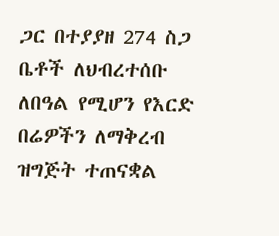ጋር በተያያዘ 274 ስጋ ቤቶች ለህብረተሰቡ ለበዓል የሚሆን የእርድ በሬዎችን ለማቅረብ ዝግጅት ተጠናቋል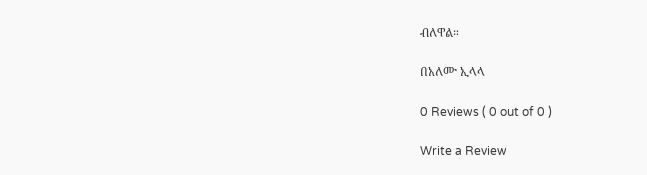ብለዋል።

በአለሙ ኢላላ

0 Reviews ( 0 out of 0 )

Write a Review